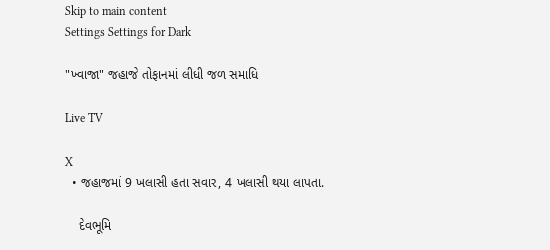Skip to main content
Settings Settings for Dark

"ખ્વાજા" જહાજે તોફાનમાં લીધી જળ સમાધિ

Live TV

X
  • જહાજમાં 9 ખલાસી હતા સવાર, 4 ખલાસી થયા લાપતા.

    દેવભૂમિ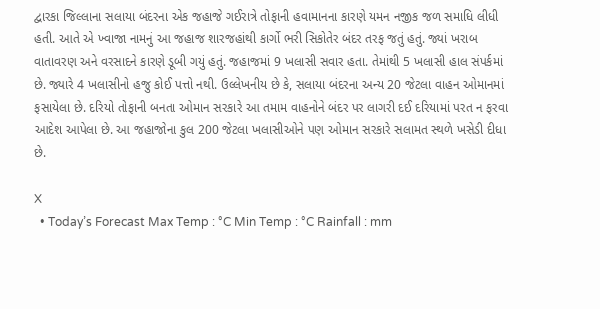દ્વારકા જિલ્લાના સલાયા બંદરના એક જહાજે ગઈરાત્રે તોફાની હવામાનના કારણે યમન નજીક જળ સમાધિ લીધી હતી. આતે એ ખ્વાજા નામનું આ જહાજ શારજહાંથી કાર્ગો ભરી સિકોતેર બંદર તરફ જતું હતું. જ્યાં ખરાબ વાતાવરણ અને વરસાદને કારણે ડૂબી ગયું હતું. જહાજમાં 9 ખલાસી સવાર હતા. તેમાંથી 5 ખલાસી હાલ સંપર્કમાં છે. જ્યારે 4 ખલાસીનો હજુ કોઈ પત્તો નથી. ઉલ્લેખનીય છે કે, સલાયા બંદરના અન્ય 20 જેટલા વાહન ઓમાનમાં ફસાયેલા છે. દરિયો તોફાની બનતા ઓમાન સરકારે આ તમામ વાહનોને બંદર પર લાગરી દઈ દરિયામાં પરત ન ફરવા આદેશ આપેલા છે. આ જહાજોના કુલ 200 જેટલા ખલાસીઓને પણ ઓમાન સરકારે સલામત સ્થળે ખસેડી દીધા છે.

X
  • Today’s Forecast Max Temp : °C Min Temp : °C Rainfall : mm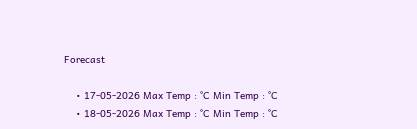Forecast

    • 17-05-2026 Max Temp : °C Min Temp : °C
    • 18-05-2026 Max Temp : °C Min Temp : °C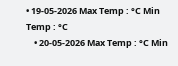• 19-05-2026 Max Temp : °C Min Temp : °C
    • 20-05-2026 Max Temp : °C Min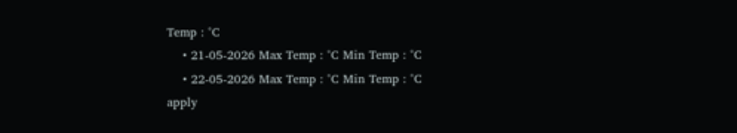Temp : °C
    • 21-05-2026 Max Temp : °C Min Temp : °C
    • 22-05-2026 Max Temp : °C Min Temp : °C
apply